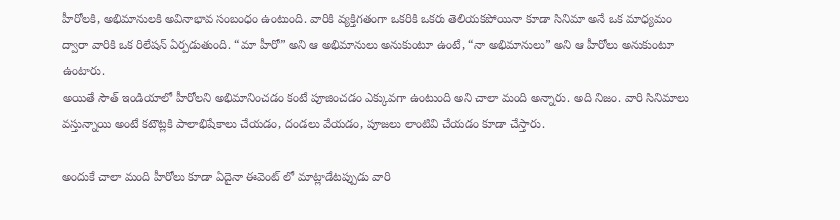హీరోలకి, అభిమానులకి అవినాభావ సంబంధం ఉంటుంది. వారికి వ్యక్తిగతంగా ఒకరికి ఒకరు తెలియకపోయినా కూడా సినిమా అనే ఒక మాధ్యమం ద్వారా వారికి ఒక రిలేషన్ ఏర్పడుతుంది. “మా హీరో” అని ఆ అభిమానులు అనుకుంటూ ఉంటే, “నా అభిమానులు” అని ఆ హీరోలు అనుకుంటూ ఉంటారు.
అయితే సౌత్ ఇండియాలో హీరోలని అభిమానించడం కంటే పూజించడం ఎక్కువగా ఉంటుంది అని చాలా మంది అన్నారు. అది నిజం. వారి సినిమాలు వస్తున్నాయి అంటే కటౌట్లకి పాలాభిషేకాలు చేయడం, దండలు వేయడం, పూజలు లాంటివి చేయడం కూడా చేస్తారు.

అందుకే చాలా మంది హీరోలు కూడా ఏదైనా ఈవెంట్ లో మాట్లాడేటప్పుడు వారి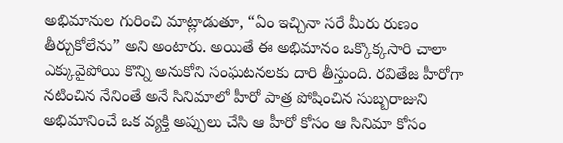అభిమానుల గురించి మాట్లాడుతూ, “ఏం ఇచ్చినా సరే మీరు రుణం తీర్చుకోలేను” అని అంటారు. అయితే ఈ అభిమానం ఒక్కొక్కసారి చాలా ఎక్కువైపోయి కొన్ని అనుకోని సంఘటనలకు దారి తీస్తుంది. రవితేజ హీరోగా నటించిన నేనింతే అనే సినిమాలో హీరో పాత్ర పోషించిన సుబ్బరాజుని అభిమానించే ఒక వ్యక్తి అప్పులు చేసి ఆ హీరో కోసం ఆ సినిమా కోసం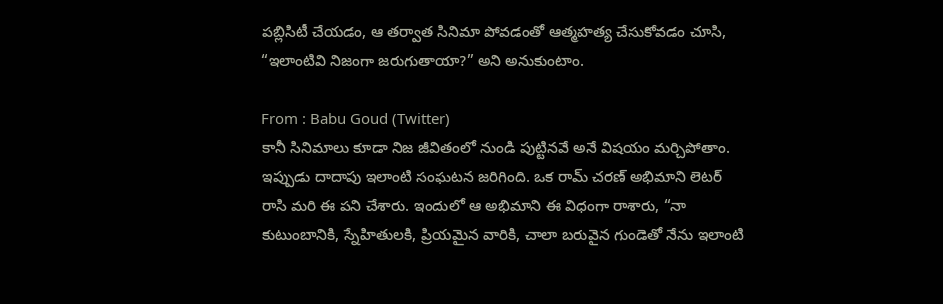పబ్లిసిటీ చేయడం, ఆ తర్వాత సినిమా పోవడంతో ఆత్మహత్య చేసుకోవడం చూసి, “ఇలాంటివి నిజంగా జరుగుతాయా?” అని అనుకుంటాం.

From : Babu Goud (Twitter)
కానీ సినిమాలు కూడా నిజ జీవితంలో నుండి పుట్టినవే అనే విషయం మర్చిపోతాం. ఇప్పుడు దాదాపు ఇలాంటి సంఘటన జరిగింది. ఒక రామ్ చరణ్ అభిమాని లెటర్ రాసి మరి ఈ పని చేశారు. ఇందులో ఆ అభిమాని ఈ విధంగా రాశారు, “నా కుటుంబానికి, స్నేహితులకి, ప్రియమైన వారికి, చాలా బరువైన గుండెతో నేను ఇలాంటి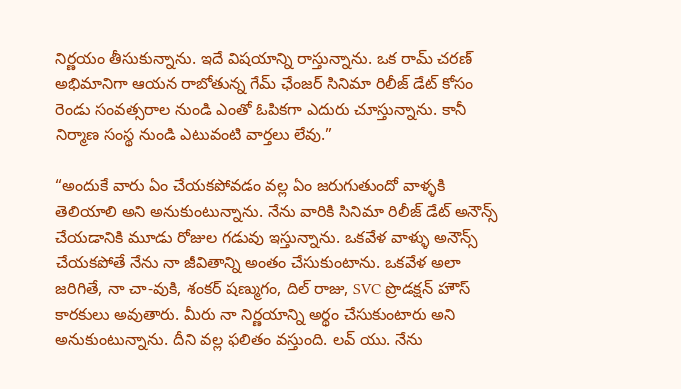నిర్ణయం తీసుకున్నాను. ఇదే విషయాన్ని రాస్తున్నాను. ఒక రామ్ చరణ్ అభిమానిగా ఆయన రాబోతున్న గేమ్ ఛేంజర్ సినిమా రిలీజ్ డేట్ కోసం రెండు సంవత్సరాల నుండి ఎంతో ఓపికగా ఎదురు చూస్తున్నాను. కానీ నిర్మాణ సంస్థ నుండి ఎటువంటి వార్తలు లేవు.”

“అందుకే వారు ఏం చేయకపోవడం వల్ల ఏం జరుగుతుందో వాళ్ళకి తెలియాలి అని అనుకుంటున్నాను. నేను వారికి సినిమా రిలీజ్ డేట్ అనౌన్స్ చేయడానికి మూడు రోజుల గడువు ఇస్తున్నాను. ఒకవేళ వాళ్ళు అనౌన్స్ చేయకపోతే నేను నా జీవితాన్ని అంతం చేసుకుంటాను. ఒకవేళ అలా జరిగితే, నా చా-వుకి, శంకర్ షణ్ముగం, దిల్ రాజు, SVC ప్రొడక్షన్ హౌస్ కారకులు అవుతారు. మీరు నా నిర్ణయాన్ని అర్థం చేసుకుంటారు అని అనుకుంటున్నాను. దీని వల్ల ఫలితం వస్తుంది. లవ్ యు. నేను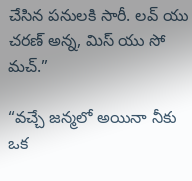చేసిన పనులకి సారీ. లవ్ యు చరణ్ అన్న, మిస్ యు సో మచ్.”

“వచ్చే జన్మలో అయినా నీకు ఒక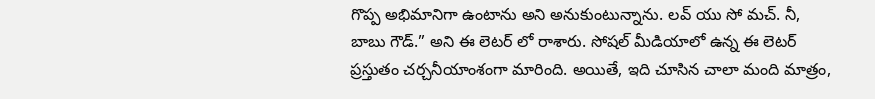గొప్ప అభిమానిగా ఉంటాను అని అనుకుంటున్నాను. లవ్ యు సో మచ్. నీ, బాబు గౌడ్.” అని ఈ లెటర్ లో రాశారు. సోషల్ మీడియాలో ఉన్న ఈ లెటర్ ప్రస్తుతం చర్చనీయాంశంగా మారింది. అయితే, ఇది చూసిన చాలా మంది మాత్రం,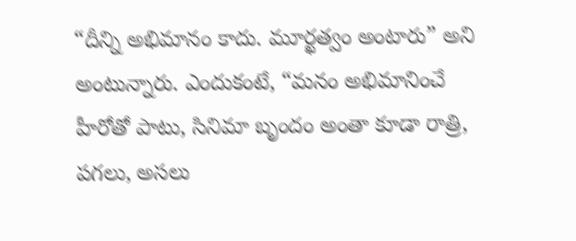“దీన్ని అభిమానం కాదు. మూర్ఖత్వం అంటారు” అని అంటున్నారు. ఎందుకంటే, “మనం అభిమానించే హీరోతో పాటు, సినిమా బృందం అంతా కూడా రాత్రి, పగలు, అసలు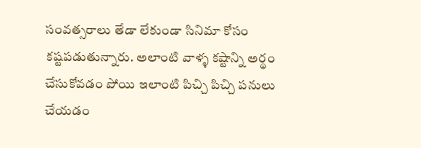సంవత్సరాలు తేడా లేకుండా సినిమా కోసం కష్టపడుతున్నారు. అలాంటి వాళ్ళ కష్టాన్ని అర్థం చేసుకోవడం పోయి ఇలాంటి పిచ్చి పిచ్చి పనులు చేయడం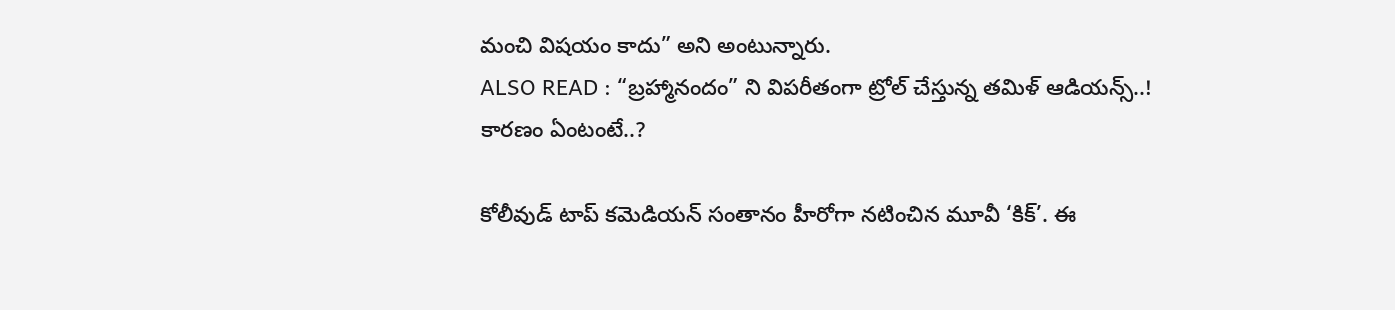మంచి విషయం కాదు” అని అంటున్నారు.
ALSO READ : “బ్రహ్మానందం” ని విపరీతంగా ట్రోల్ చేస్తున్న తమిళ్ ఆడియన్స్..! కారణం ఏంటంటే..?

కోలీవుడ్ టాప్ కమెడియన్ సంతానం హీరోగా నటించిన మూవీ ‘కిక్’. ఈ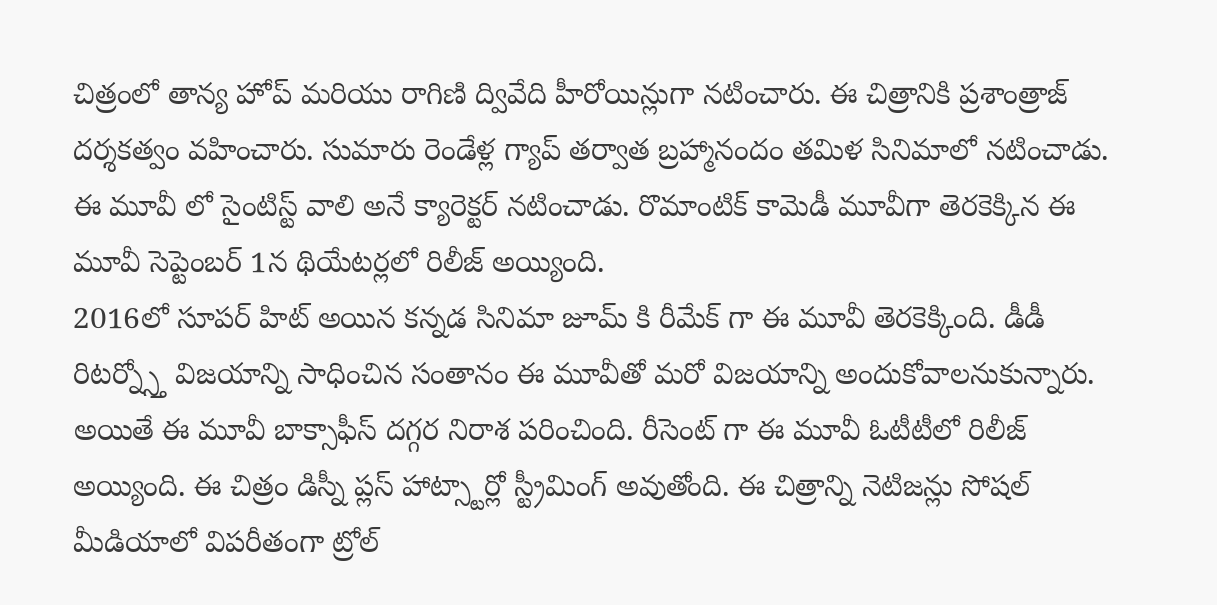చిత్రంలో తాన్య హోప్ మరియు రాగిణి ద్వివేది హీరోయిన్లుగా నటించారు. ఈ చిత్రానికి ప్రశాంత్రాజ్ దర్శకత్వం వహించారు. సుమారు రెండేళ్ల గ్యాప్ తర్వాత బ్రహ్మానందం తమిళ సినిమాలో నటించాడు. ఈ మూవీ లో సైంటిస్ట్ వాలి అనే క్యారెక్టర్ నటించాడు. రొమాంటిక్ కామెడీ మూవీగా తెరకెక్కిన ఈ మూవీ సెప్టెంబర్ 1న థియేటర్లలో రిలీజ్ అయ్యింది.
2016లో సూపర్ హిట్ అయిన కన్నడ సినిమా జూమ్ కి రీమేక్ గా ఈ మూవీ తెరకెక్కింది. డీడీ రిటర్న్స్తో విజయాన్ని సాధించిన సంతానం ఈ మూవీతో మరో విజయాన్ని అందుకోవాలనుకున్నారు. అయితే ఈ మూవీ బాక్సాఫీస్ దగ్గర నిరాశ పరించింది. రీసెంట్ గా ఈ మూవీ ఓటీటీలో రిలీజ్ అయ్యింది. ఈ చిత్రం డిస్నీ ప్లస్ హాట్స్టార్లో స్ట్రీమింగ్ అవుతోంది. ఈ చిత్రాన్ని నెటిజన్లు సోషల్ మీడియాలో విపరీతంగా ట్రోల్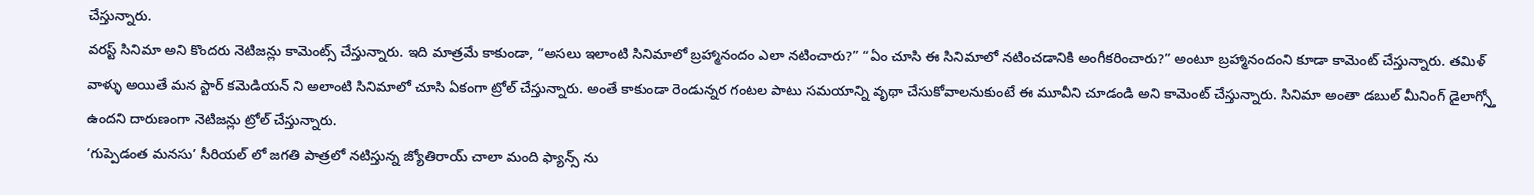చేస్తున్నారు.
వరస్ట్ సినిమా అని కొందరు నెటిజన్లు కామెంట్స్ చేస్తున్నారు. ఇది మాత్రమే కాకుండా, “అసలు ఇలాంటి సినిమాలో బ్రహ్మానందం ఎలా నటించారు?” “ఏం చూసి ఈ సినిమాలో నటించడానికి అంగీకరించారు?” అంటూ బ్రహ్మానందంని కూడా కామెంట్ చేస్తున్నారు. తమిళ్ వాళ్ళు అయితే మన స్టార్ కమెడియన్ ని అలాంటి సినిమాలో చూసి ఏకంగా ట్రోల్ చేస్తున్నారు. అంతే కాకుండా రెండున్నర గంటల పాటు సమయాన్ని వృథా చేసుకోవాలనుకుంటే ఈ మూవీని చూడండి అని కామెంట్ చేస్తున్నారు. సినిమా అంతా డబుల్ మీనింగ్ డైలాగ్స్తో ఉందని దారుణంగా నెటిజన్లు ట్రోల్ చేస్తున్నారు.
‘గుప్పెడంత మనసు’ సీరియల్ లో జగతి పాత్రలో నటిస్తున్న జ్యోతిరాయ్ చాలా మంది ఫ్యాన్స్ ను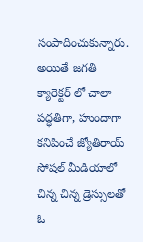సంపాదించుకున్నారు. అయితే జగతి క్యారెక్టర్ లో చాలా పద్ధతిగా, హుందాగా కనిపించే జ్యోతిరాయ్ సోషల్ మీడియాలో చిన్న చిన్న డ్రెస్సులతో ఓ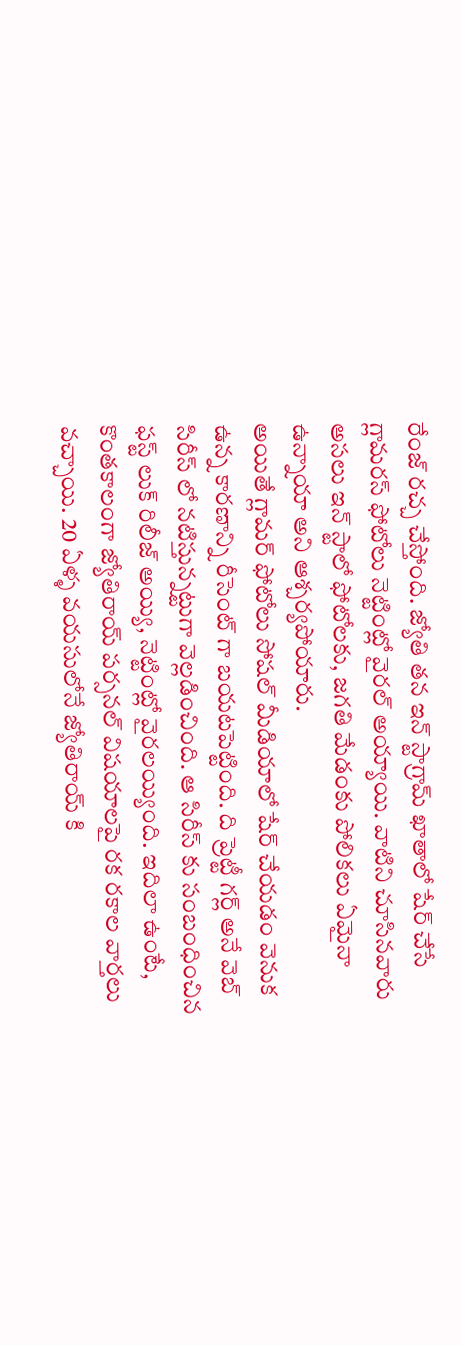రేంజ్ రచ్చ చేస్తోంది. జ్యోతి తన ఇన్ స్టాగ్రామ్ ఖాతాలో షేర్ చేసే గ్లామరస్ ఫోటోలు నెట్టింట్లో వైరల్ అయ్యాయి. వాటిని చూసినవారు అసలు ఇన్ స్టాలో ఫోటోలకు, జగతి మేడంకు పోలికలు ఏమైనా ఉన్నాయా అని ఆశ్చర్యపోయారు.
అయితే గ్లామర్ ఫోటోలు సోషల్ మీడియాలో షేర్ చేయడం వెనుక ఉన్న కారణాన్ని రీసెంట్ గా బయటపెట్టింది. ది ప్రెట్టీ గర్ల్ అనే వెబ్ సిరీస్ లో నటిస్తున్నట్టుగా వెల్లడించింది. ఆ సిరీస్ కు సంబంధించిన ఫస్ట్ లుక్ రిలీజ్ అయ్యి, నెట్టింట్లో వైరలయ్యింది. ఇదిలా ఉంటే, కొంతకాలంగా జ్యోతిరాయ్ పర్సనల్ విషయాలపై రక రకాల వార్తలు వచ్చాయి. 20 ఏళ్ళ వయసులోనే జ్యోతిరాయ్ కి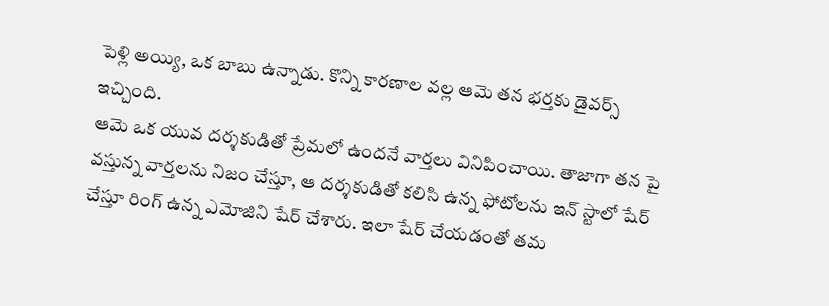పెళ్లి అయ్యి, ఒక బాబు ఉన్నాడు. కొన్ని కారణాల వల్ల ఆమె తన భర్తకు డైవర్స్ ఇచ్చింది.
ఆమె ఒక యువ దర్శకుడితో ప్రేమలో ఉందనే వార్తలు వినిపించాయి. తాజాగా తన పై వస్తున్న వార్తలను నిజం చేస్తూ, ఆ దర్శకుడితో కలిసి ఉన్న ఫోటోలను ఇన్ స్టాలో షేర్ చేస్తూ రింగ్ ఉన్న ఎమోజిని షేర్ చేశారు. ఇలా షేర్ చేయడంతో తమ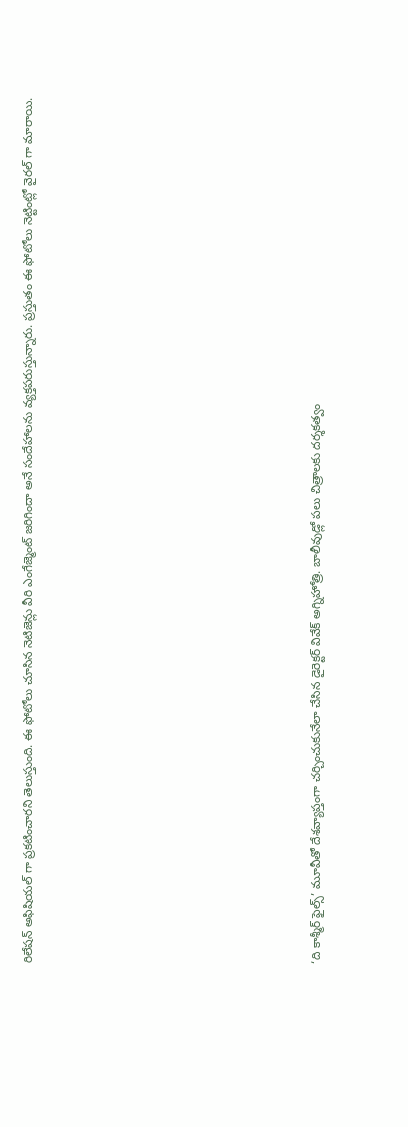రిలేషన్ అఫిషియల్ గా ప్రకటించారని తెలుస్తుంది. ఈ ఫోటోలు చూసిన నెటిజెన్లు వీరి ఎంగేజ్మెంట్ జరిగిందా అనే సందేహాలను వ్యక్తపరుస్తున్నారు. ప్రస్తుతం ఈ ఫోటోలు నెట్టింట్లో వైరల్ గా మారాయి.













‘ది కాశ్మీర్ ఫైల్స్’ మూవీతో దేశవ్యాప్తంగా చర్చించుకునేలా చేసిన డైరెక్టర్ వివేక్ అగ్నిహోత్రి. బాలీవుడ్లో పలు చిత్రాలకు దర్శకత్వం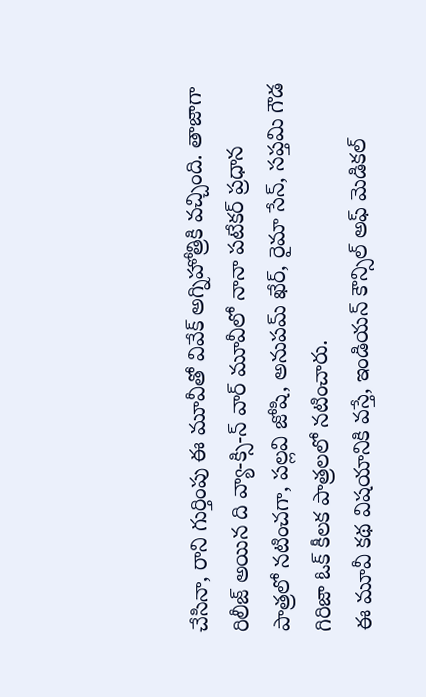చేసినా, రాని గుర్తింపు ఈ మూవీతో వివేక్ అగ్నిహోత్రికి వచ్చింది. తాజాగా రిలీజ్ అయిన ది వ్యా-క్సి-న్ వార్ మూవీలో నానా పటేకర్ ప్రధాన పాత్రలో నటించగా, పల్లవి జోషి, అనుపమ్ ఖేర్, రైమా సేన్, సప్తమి గౌడ గిరిజా ఓక్ కీలక పాత్రలలో నటించారు.
ఈ మూవీ కథ విషయానికి వస్తే, ఇండియన్ కౌన్సిల్ అఫ్ మెడికల్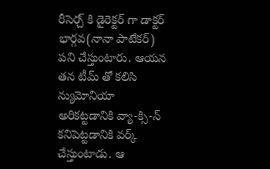రీసెర్చ్ కి డైరెక్టర్ గా డాక్టర్ భార్గవ(నానా పాటేకర్) పని చేస్తుంటారు. ఆయన తన టీమ్ తో కలిసి న్యుమోనియా అరికట్టడానికి వ్యా-క్సి-న్ కనిపెట్టడానికి వర్క్ చేస్తుంటాడు. ఆ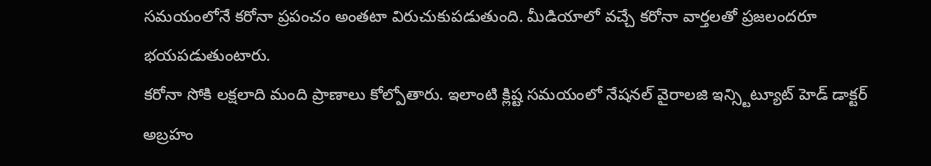సమయంలోనే కరోనా ప్రపంచం అంతటా విరుచుకుపడుతుంది. మీడియాలో వచ్చే కరోనా వార్తలతో ప్రజలందరూ భయపడుతుంటారు.
కరోనా సోకి లక్షలాది మంది ప్రాణాలు కోల్పోతారు. ఇలాంటి క్లిష్ట సమయంలో నేషనల్ వైరాలజి ఇన్స్టిట్యూట్ హెడ్ డాక్టర్ అబ్రహం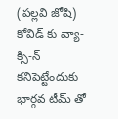(పల్లవి జోషి) కోవిడ్ కు వ్యా-క్సి-న్ కనిపెట్టేందుకు భార్గవ టీమ్ తో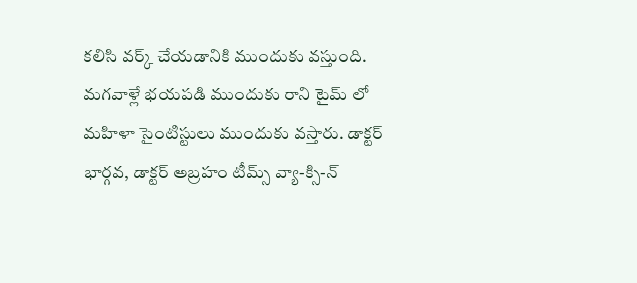కలిసి వర్క్ చేయడానికి ముందుకు వస్తుంది. మగవాళ్లే భయపడి ముందుకు రాని టైమ్ లో మహిళా సైంటిస్టులు ముందుకు వస్తారు. డాక్టర్ భార్గవ, డాక్టర్ అబ్రహం టీమ్స్ వ్యా-క్సి-న్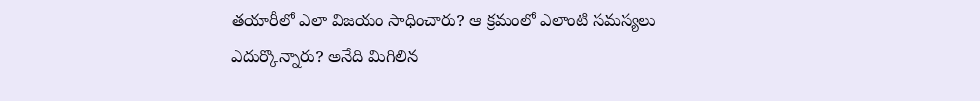తయారీలో ఎలా విజయం సాధించారు? ఆ క్రమంలో ఎలాంటి సమస్యలు ఎదుర్కొన్నారు? అనేది మిగిలిన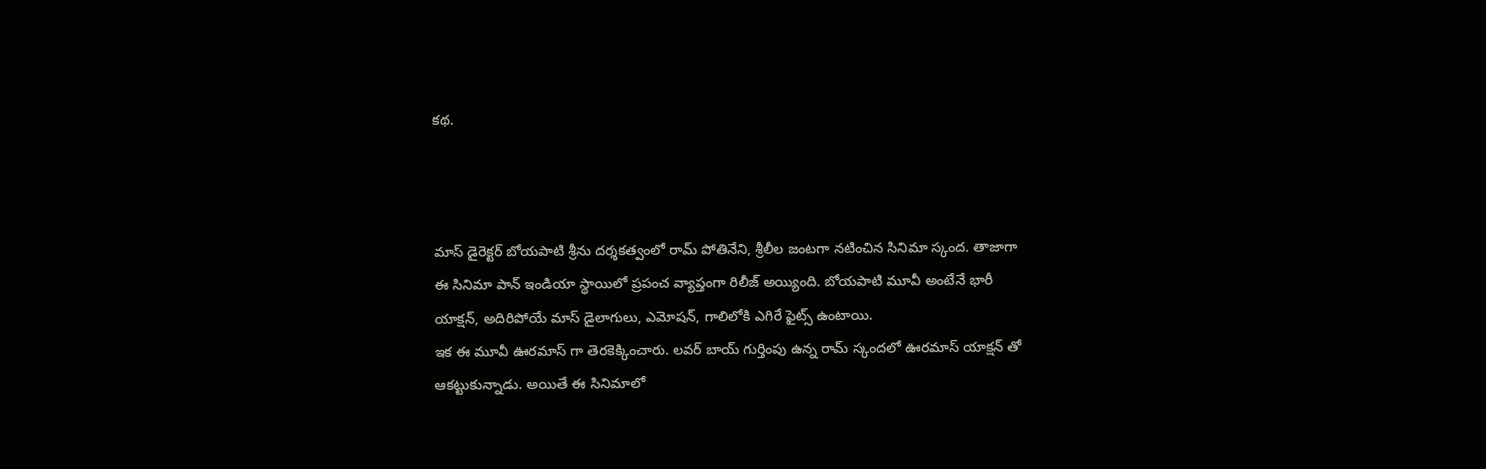కథ.



మాస్ డైరెక్టర్ బోయపాటి శ్రీను దర్శకత్వంలో రామ్ పోతినేని, శ్రీలీల జంటగా నటించిన సినిమా స్కంద. తాజాగా ఈ సినిమా పాన్ ఇండియా స్థాయిలో ప్రపంచ వ్యాప్తంగా రిలీజ్ అయ్యింది. బోయపాటి మూవీ అంటేనే భారీ యాక్షన్, అదిరిపోయే మాస్ డైలాగులు, ఎమోషన్, గాలిలోకి ఎగిరే ఫైట్స్ ఉంటాయి.
ఇక ఈ మూవీ ఊరమాస్ గా తెరకెక్కించారు. లవర్ బాయ్ గుర్తింపు ఉన్న రామ్ స్కందలో ఊరమాస్ యాక్షన్ తో ఆకట్టుకున్నాడు. అయితే ఈ సినిమాలో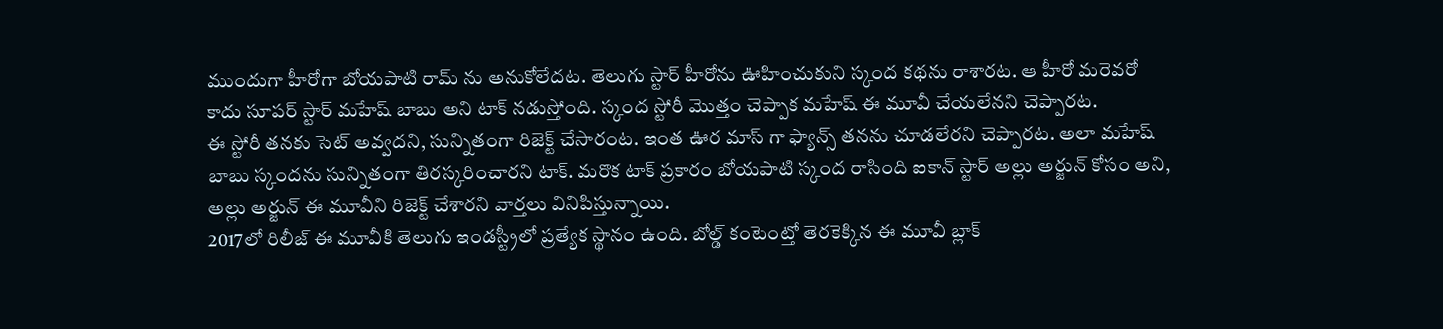ముందుగా హీరోగా బోయపాటి రామ్ ను అనుకోలేదట. తెలుగు స్టార్ హీరోను ఊహించుకుని స్కంద కథను రాశారట. ఆ హీరో మరెవరో కాదు సూపర్ స్టార్ మహేష్ బాబు అని టాక్ నడుస్తోంది. స్కంద స్టోరీ మొత్తం చెప్పాక మహేష్ ఈ మూవీ చేయలేనని చెప్పారట.
ఈ స్టోరీ తనకు సెట్ అవ్వదని, సున్నితంగా రిజెక్ట్ చేసారంట. ఇంత ఊర మాస్ గా ఫ్యాన్స్ తనను చూడలేరని చెప్పారట. అలా మహేష్ బాబు స్కందను సున్నితంగా తిరస్కరించారని టాక్. మరొక టాక్ ప్రకారం బోయపాటి స్కంద రాసింది ఐకాన్ స్టార్ అల్లు అర్జున్ కోసం అని, అల్లు అర్జున్ ఈ మూవీని రిజెక్ట్ చేశారని వార్తలు వినిపిస్తున్నాయి.
2017లో రిలీజ్ ఈ మూవీకి తెలుగు ఇండస్ట్రీలో ప్రత్యేక స్థానం ఉంది. బోల్డ్ కంటెంట్తో తెరకెక్కిన ఈ మూవీ బ్లాక్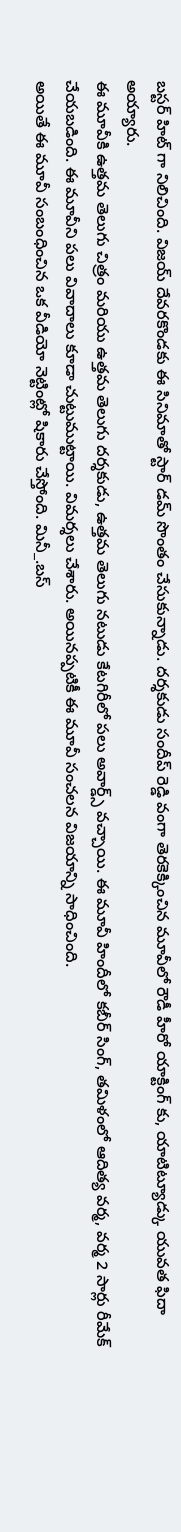బస్టర్ హిట్ గా నిలిచింది. విజయ్ దేవరకొండకు ఈ సినిమాతో స్టార్ డమ్ సొంతం చేసుకున్నాడు. దర్శకుడు సందీప్ రెడ్డి వంగా తెరకెక్కించిన మూవీలో రౌడీ హీరో యాక్టింగ్ కు, యాటిట్యూడ్కు యువత ఫిదా అయ్యారు.
ఈ మూవీకి ఉత్తమ తెలుగు చిత్రం మరియు ఉత్తమ తెలుగు దర్శకుడు, ఉత్తమ తెలుగు నటుడు కేటగిరీలో పలు అవార్డ్స్ వచ్చాయి. ఈ మూవీ హిందీలో కబీర్ సింగ్, తమిళంలో ఆదిత్య వర్మ, వర్మ 2 సార్లు రీమేక్ చేయబడింది. ఈ మూవీని పలు వివాదాలు కూడా చుట్టుముట్టాయి. విమర్శలు చేశారు. అయినప్పటికీ ఈ మూవీ సంచలన విజయాన్ని సాధించింది.
అయితే ఈ మూవీ సంబంధించిన ఒక వీడియో నెట్టింట్లో షికారు చేస్తోంది. మినీ_.బస్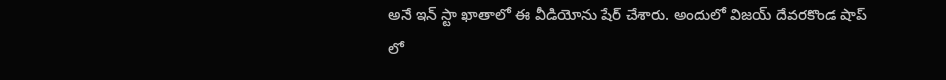అనే ఇన్ స్టా ఖాతాలో ఈ వీడియోను షేర్ చేశారు. అందులో విజయ్ దేవరకొండ షాప్ లో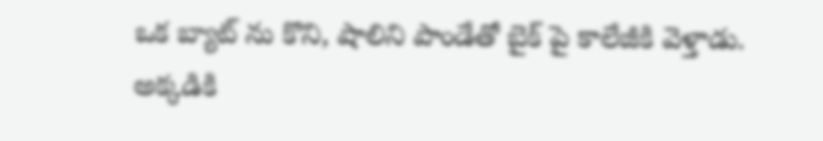ఒక బ్యాట్ ను కొని, షాలిని పాండేతో బైక్ పై కాలేజీకి వెళ్తాడు. అక్కడికి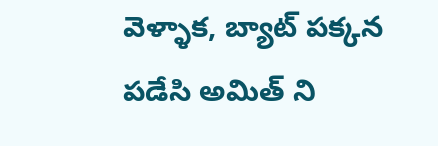వెళ్ళాక, బ్యాట్ పక్కన పడేసి అమిత్ ని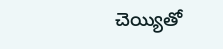చెయ్యితో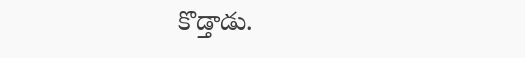కొడ్తాడు.